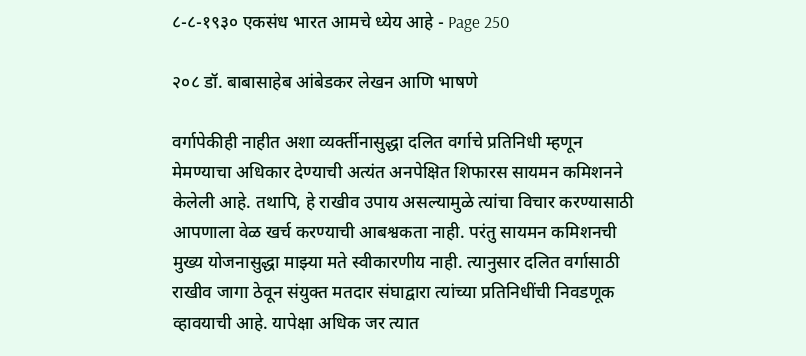८-८-१९३० एकसंध भारत आमचे ध्येय आहे - Page 250

२०८ डॉ. बाबासाहेब आंबेडकर लेखन आणि भाषणे

वर्गापेकीही नाहीत अशा व्यर्क्तीनासुद्धा दलित वर्गाचे प्रतिनिधी म्हणून मेमण्याचा अधिकार देण्याची अत्यंत अनपेक्षित शिफारस सायमन कमिशनने केलेली आहे. तथापि, हे राखीव उपाय असल्यामुळे त्यांचा विचार करण्यासाठी आपणाला वेळ खर्च करण्याची आबश्वकता नाही. परंतु सायमन कमिशनची मुख्य योजनासुद्धा माझ्या मते स्वीकारणीय नाही. त्यानुसार दलित वर्गासाठी राखीव जागा ठेवून संयुक्त मतदार संघाद्वारा त्यांच्या प्रतिनिधींची निवडणूक व्हावयाची आहे. यापेक्षा अधिक जर त्यात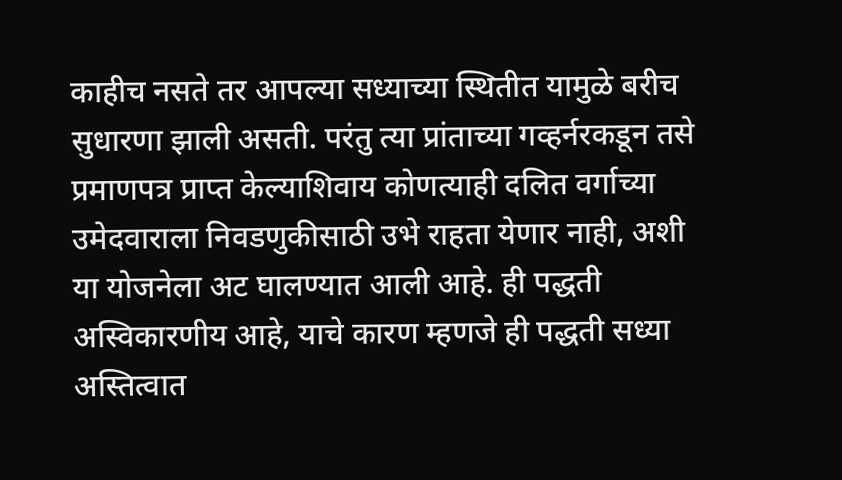काहीच नसते तर आपल्या सध्याच्या स्थितीत यामुळे बरीच सुधारणा झाली असती. परंतु त्या प्रांताच्या गव्हर्नरकडून तसे प्रमाणपत्र प्राप्त केल्याशिवाय कोणत्याही दलित वर्गाच्या उमेदवाराला निवडणुकीसाठी उभे राहता येणार नाही, अशी या योजनेला अट घालण्यात आली आहे. ही पद्धती अस्विकारणीय आहे, याचे कारण म्हणजे ही पद्धती सध्या अस्तित्वात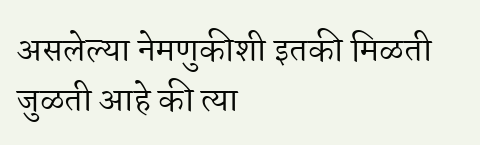असलेल्या नेमणुकीशी इतकी मिळती जुळती आहे की त्या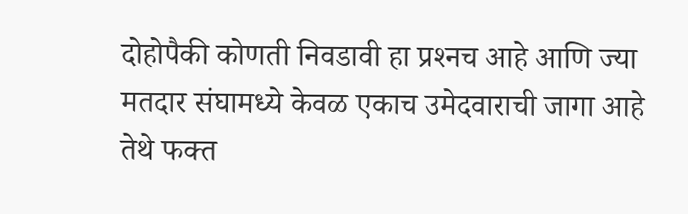दोहोपैकी कोणती निवडावी हा प्रश्‍नच आहे आणि ज्या मतदार संघामध्ये केवळ एकाच उमेदवाराची जागा आहे तेथे फक्त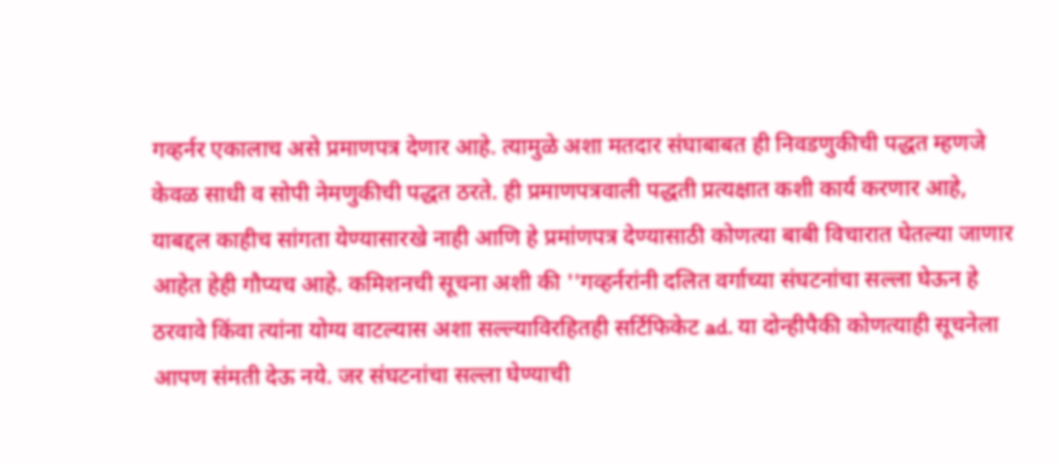गव्हर्नर एकालाच असे प्रमाणपत्र देणार आहे. त्यामुळे अशा मतदार संघाबाबत ही निवडणुकीची पद्धत म्हणजे केवळ साधी व सोपी नेमणुकीची पद्धत ठरते. ही प्रमाणपत्रवाली पद्धती प्रत्यक्षात कशी कार्य करणार आहे, याबद्दल काहीच सांगता येण्यासारखे नाही आणि हे प्रमांणपत्र देण्यासाठी कोणत्या बाबी विचारात घेतल्या जाणार आहेत हेही गौप्यच आहे. कमिशनची सूचना अशी की ''गव्हर्नरांनी दलित वर्गाच्या संघटनांचा सल्ला घेऊन हे ठरवावे किंवा त्यांना योग्य वाटल्यास अशा सल्ल्याविरहितही सर्टिफिकेट ad. या दोन्हीपैकी कोणत्याही सूचनेला आपण संमती देऊ नये. जर संघटनांचा सल्ला घेण्याची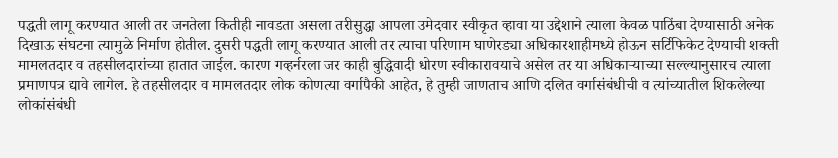पद्धती लागू करण्यात आली तर जनतेला कितीही नावडता असला तरीसुद्धा आपला उमेदवार स्वीकृत व्हावा या उद्देशाने त्याला केवळ पाठिंबा देण्यासाठी अनेक दिखाऊ संघटना त्यामुळे निर्माण होतील. दुसरी पद्धती लागू करण्यात आली तर त्याचा परिणाम घाणेरड्या अधिकारशाहीमध्ये होऊन सर्टिफिकेट देण्याची शक्‍ती मामलतदार व तहसीलदारांच्या हातात जाईल. कारण गव्हर्नरला जर काही बुद्धिवादी धोरण स्वीकारावयाचे असेल तर या अधिकाऱ्याच्या सल्ल्यानुसारच त्याला प्रमाणपत्र द्यावे लागेल. हे तहसीलदार व मामलतदार लोक कोणत्या वर्गापैकी आहेत, हे तुम्ही जाणताच आणि दलित वर्गासंबंधीची व त्यांच्यातील शिकलेल्या लोकांसंबंधी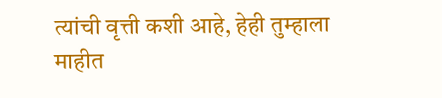त्यांची वृत्ती कशी आहे, हेही तुम्हाला माहीत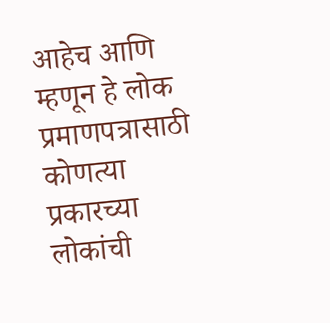आहेच आणि म्हणून हे लोक प्रमाणपत्रासाठी कोणत्या प्रकारच्या लोकांची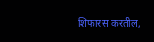शिफारस करतील,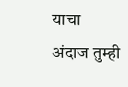याचा अंदाज तुम्ही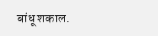बांधू शकाल.